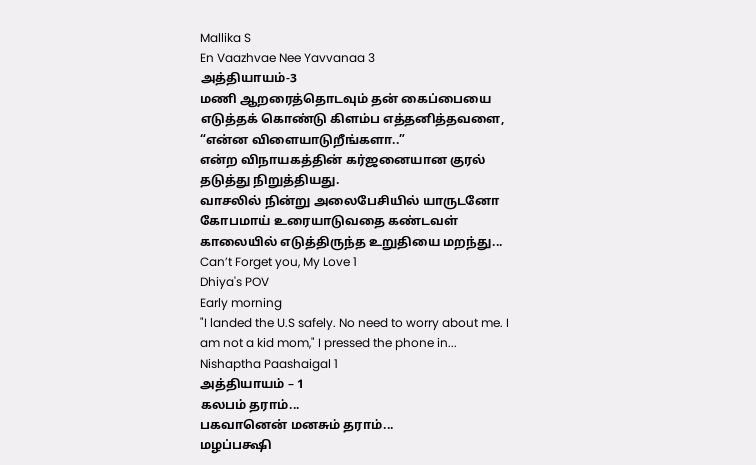Mallika S
En Vaazhvae Nee Yavvanaa 3
அத்தியாயம்-3
மணி ஆறரைத்தொடவும் தன் கைப்பையை எடுத்தக் கொண்டு கிளம்ப எத்தனித்தவளை,
“என்ன விளையாடுறீங்களா..”
என்ற விநாயகத்தின் கர்ஜனையான குரல் தடுத்து நிறுத்தியது.
வாசலில் நின்று அலைபேசியில் யாருடனோ கோபமாய் உரையாடுவதை கண்டவள் காலையில் எடுத்திருந்த உறுதியை மறந்து...
Can’t Forget you, My Love 1
Dhiya's POV
Early morning
"I landed the U.S safely. No need to worry about me. I am not a kid mom," I pressed the phone in...
Nishaptha Paashaigal 1
அத்தியாயம் – 1
கலபம் தராம்...
பகவானென் மனசும் தராம்...
மழப்பக்ஷி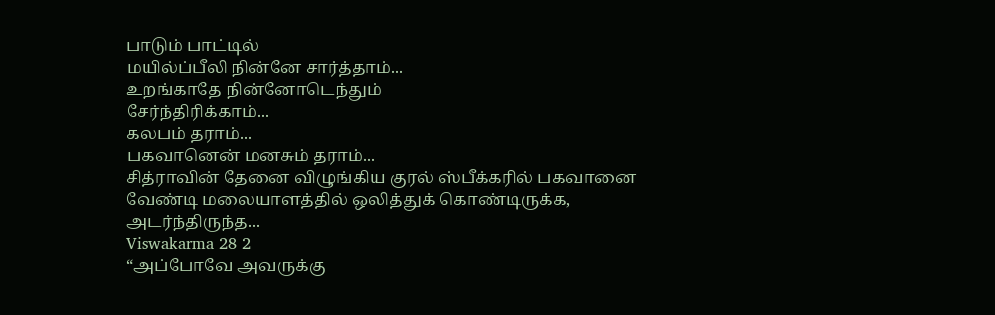பாடும் பாட்டில்
மயில்ப்பீலி நின்னே சார்த்தாம்...
உறங்காதே நின்னோடெந்தும்
சேர்ந்திரிக்காம்...
கலபம் தராம்...
பகவானென் மனசும் தராம்...
சித்ராவின் தேனை விழுங்கிய குரல் ஸ்பீக்கரில் பகவானை வேண்டி மலையாளத்தில் ஒலித்துக் கொண்டிருக்க, அடர்ந்திருந்த...
Viswakarma 28 2
“அப்போவே அவருக்கு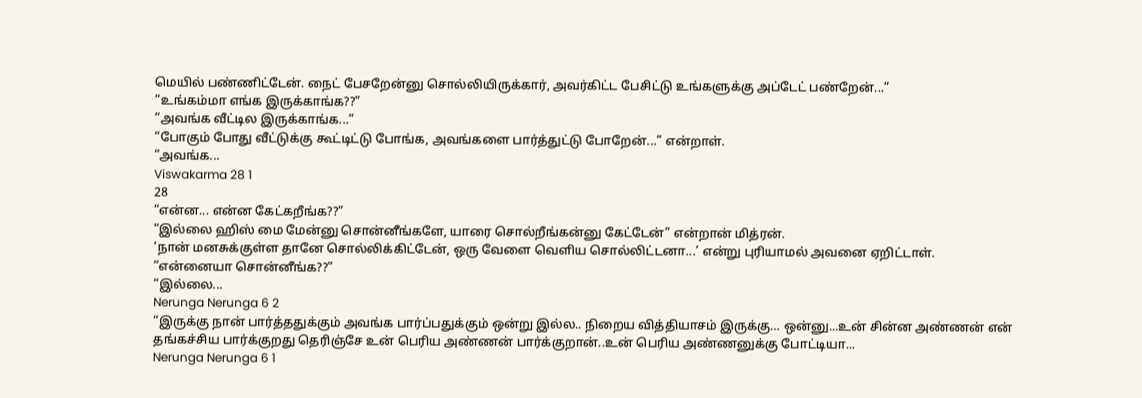மெயில் பண்ணிட்டேன். நைட் பேசறேன்னு சொல்லியிருக்கார், அவர்கிட்ட பேசிட்டு உங்களுக்கு அப்டேட் பண்றேன்...”
“உங்கம்மா எங்க இருக்காங்க??”
“அவங்க வீட்டில இருக்காங்க...”
“போகும் போது வீட்டுக்கு கூட்டிட்டு போங்க, அவங்களை பார்த்துட்டு போறேன்...” என்றாள்.
“அவங்க...
Viswakarma 28 1
28
“என்ன... என்ன கேட்கறீங்க??”
“இல்லை ஹிஸ் மை மேன்னு சொன்னீங்களே, யாரை சொல்றீங்கன்னு கேட்டேன்” என்றான் மித்ரன்.
‘நான் மனசுக்குள்ள தானே சொல்லிக்கிட்டேன், ஒரு வேளை வெளிய சொல்லிட்டனா...’ என்று புரியாமல் அவனை ஏறிட்டாள்.
“என்னையா சொன்னீங்க??”
“இல்லை...
Nerunga Nerunga 6 2
“இருக்கு நான் பார்த்ததுக்கும் அவங்க பார்ப்பதுக்கும் ஒன்று இல்ல.. நிறைய வித்தியாசம் இருக்கு… ஒன்னு...உன் சின்ன அண்ணன் என் தங்கச்சிய பார்க்குறது தெரிஞ்சே உன் பெரிய அண்ணன் பார்க்குறான்..உன் பெரிய அண்ணனுக்கு போட்டியா...
Nerunga Nerunga 6 1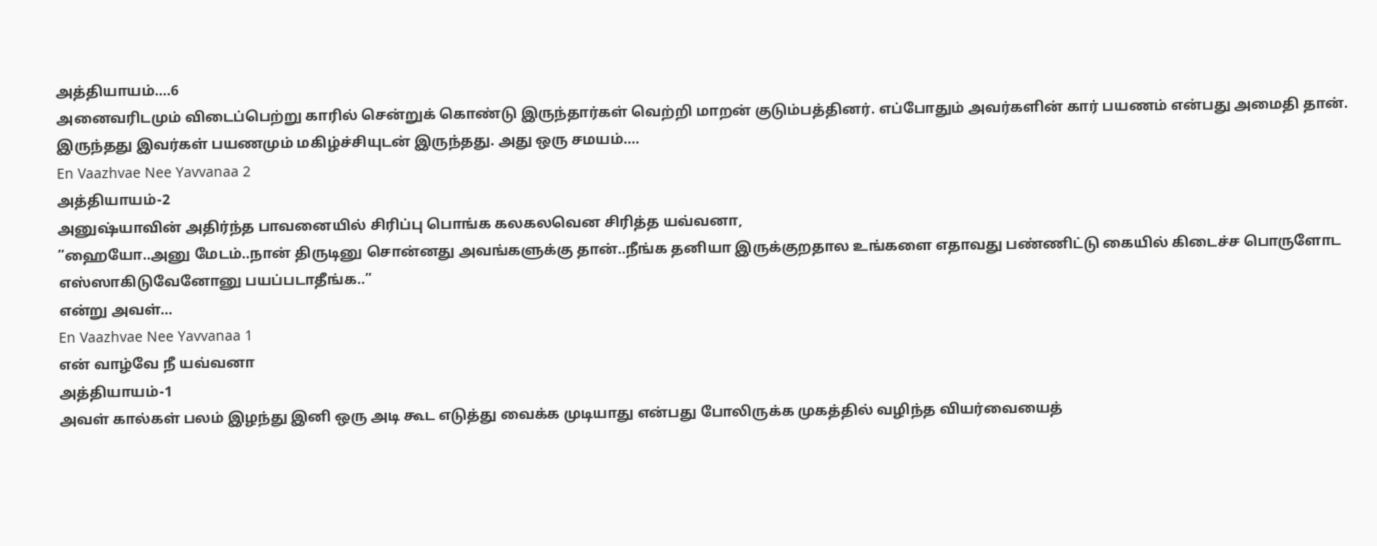அத்தியாயம்….6
அனைவரிடமும் விடைப்பெற்று காரில் சென்றுக் கொண்டு இருந்தார்கள் வெற்றி மாறன் குடும்பத்தினர். எப்போதும் அவர்களின் கார் பயணம் என்பது அமைதி தான். இருந்தது இவர்கள் பயணமும் மகிழ்ச்சியுடன் இருந்தது. அது ஒரு சமயம்....
En Vaazhvae Nee Yavvanaa 2
அத்தியாயம்-2
அனுஷ்யாவின் அதிர்ந்த பாவனையில் சிரிப்பு பொங்க கலகலவென சிரித்த யவ்வனா,
”ஹையோ..அனு மேடம்..நான் திருடினு சொன்னது அவங்களுக்கு தான்..நீங்க தனியா இருக்குறதால உங்களை எதாவது பண்ணிட்டு கையில் கிடைச்ச பொருளோட எஸ்ஸாகிடுவேனோனு பயப்படாதீங்க..”
என்று அவள்...
En Vaazhvae Nee Yavvanaa 1
என் வாழ்வே நீ யவ்வனா
அத்தியாயம்-1
அவள் கால்கள் பலம் இழந்து இனி ஒரு அடி கூட எடுத்து வைக்க முடியாது என்பது போலிருக்க முகத்தில் வழிந்த வியர்வையைத்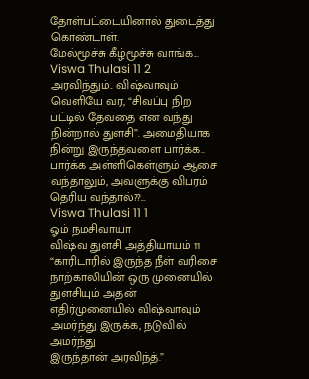தோள்பட்டையினால் துடைத்து கொண்டாள்.
மேல்மூச்சு கீழ்மூச்சு வாங்க...
Viswa Thulasi 11 2
அரவிந்தும்.. விஷ்வாவும் வெளியே வர, “சிவப்பு நிற பட்டில் தேவதை என வந்து நின்றால் துளசி”. அமைதியாக நின்று இருந்தவளை பார்க்க.. பார்க்க அள்ளிகெள்ளும் ஆசை வந்தாலும், அவளுக்கு விபரம் தெரிய வந்தால்??...
Viswa Thulasi 11 1
ஓம் நமசிவாயா
விஷ்வ துளசி அத்தியாயம் 11
“காரிடாரில் இருந்த நீள் வரிசை நாற்காலியின் ஒரு முனையில் துளசியும் அதன் எதிர்முனையில் விஷ்வாவும் அமர்ந்து இருக்க, நடுவில் அமர்ந்து
இருந்தான் அரவிந்த்.”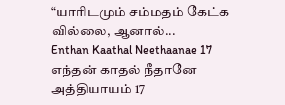“யாரிடமும் சம்மதம் கேட்க வில்லை, ஆனால்...
Enthan Kaathal Neethaanae 17
எந்தன் காதல் நீதானே
அத்தியாயம் 17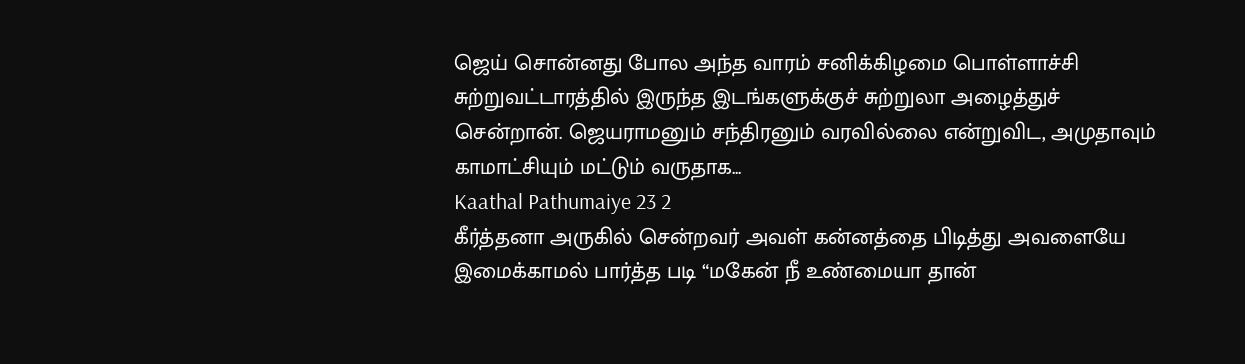ஜெய் சொன்னது போல அந்த வாரம் சனிக்கிழமை பொள்ளாச்சி சுற்றுவட்டாரத்தில் இருந்த இடங்களுக்குச் சுற்றுலா அழைத்துச் சென்றான். ஜெயராமனும் சந்திரனும் வரவில்லை என்றுவிட, அமுதாவும் காமாட்சியும் மட்டும் வருதாக...
Kaathal Pathumaiye 23 2
கீர்த்தனா அருகில் சென்றவர் அவள் கன்னத்தை பிடித்து அவளையே இமைக்காமல் பார்த்த படி “மகேன் நீ உண்மையா தான்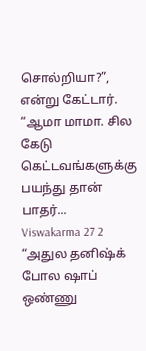சொல்றியா?”, என்று கேட்டார்.
“ஆமா மாமா. சில கேடு கெட்டவங்களுக்கு பயந்து தான் பாதர்...
Viswakarma 27 2
“அதுல தனிஷ்க் போல ஷாப் ஒண்ணு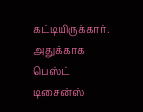கட்டியிருக்கார். அதுக்காக பெஸ்ட் டிசைன்ஸ்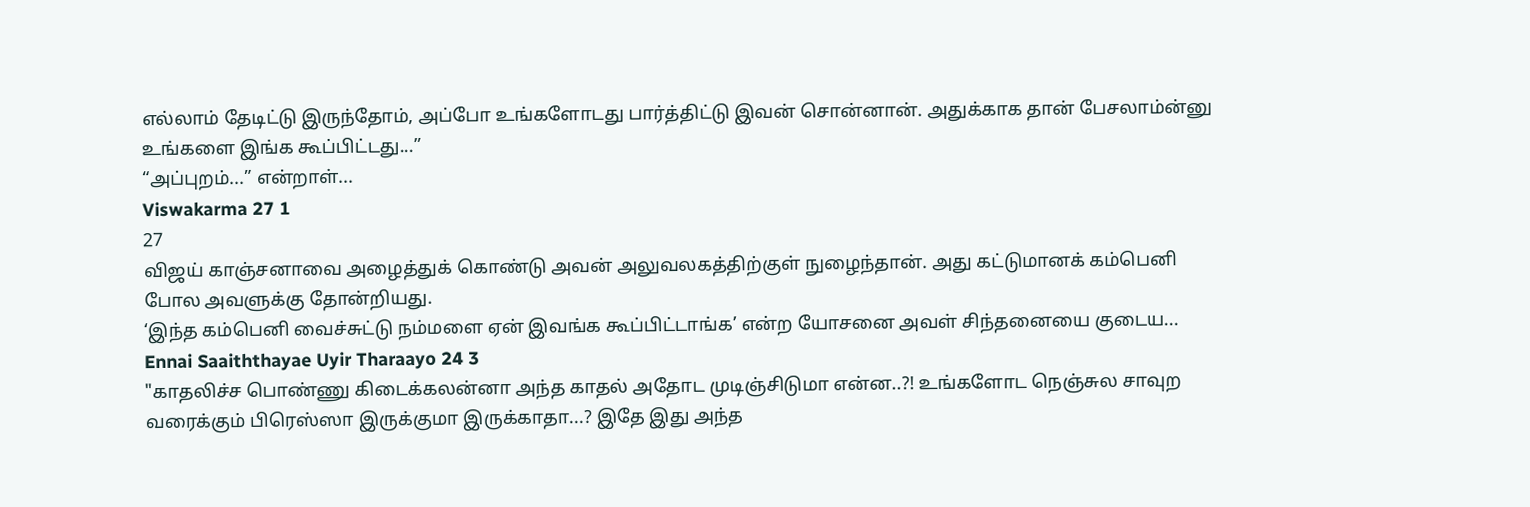எல்லாம் தேடிட்டு இருந்தோம், அப்போ உங்களோடது பார்த்திட்டு இவன் சொன்னான். அதுக்காக தான் பேசலாம்ன்னு உங்களை இங்க கூப்பிட்டது...”
“அப்புறம்...” என்றாள்...
Viswakarma 27 1
27
விஜய் காஞ்சனாவை அழைத்துக் கொண்டு அவன் அலுவலகத்திற்குள் நுழைந்தான். அது கட்டுமானக் கம்பெனி போல அவளுக்கு தோன்றியது.
‘இந்த கம்பெனி வைச்சுட்டு நம்மளை ஏன் இவங்க கூப்பிட்டாங்க’ என்ற யோசனை அவள் சிந்தனையை குடைய...
Ennai Saaiththayae Uyir Tharaayo 24 3
"காதலிச்ச பொண்ணு கிடைக்கலன்னா அந்த காதல் அதோட முடிஞ்சிடுமா என்ன..?! உங்களோட நெஞ்சுல சாவுற வரைக்கும் பிரெஸ்ஸா இருக்குமா இருக்காதா...? இதே இது அந்த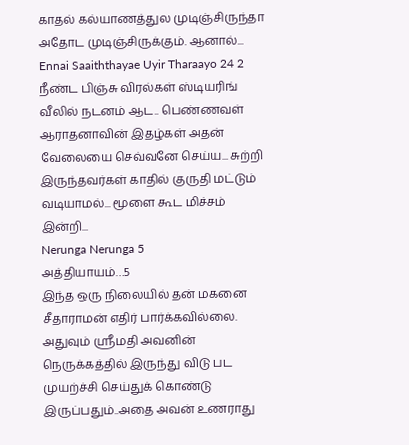காதல் கல்யாணத்துல முடிஞ்சிருந்தா அதோட முடிஞ்சிருக்கும். ஆனால்...
Ennai Saaiththayae Uyir Tharaayo 24 2
நீண்ட பிஞ்சு விரல்கள் ஸ்டியரிங் வீலில் நடனம் ஆட.. பெண்ணவள் ஆராதனாவின் இதழ்கள் அதன் வேலையை செவ்வனே செய்ய... சுற்றி இருந்தவர்கள் காதில் குருதி மட்டும் வடியாமல்... மூளை கூட மிச்சம் இன்றி...
Nerunga Nerunga 5
அத்தியாயம்…5
இந்த ஒரு நிலையில் தன் மகனை சீதாராமன் எதிர் பார்க்கவில்லை. அதுவும் ஸ்ரீமதி அவனின் நெருக்கத்தில் இருந்து விடு பட முயற்ச்சி செய்துக் கொண்டு இருப்பதும்..அதை அவன் உணராது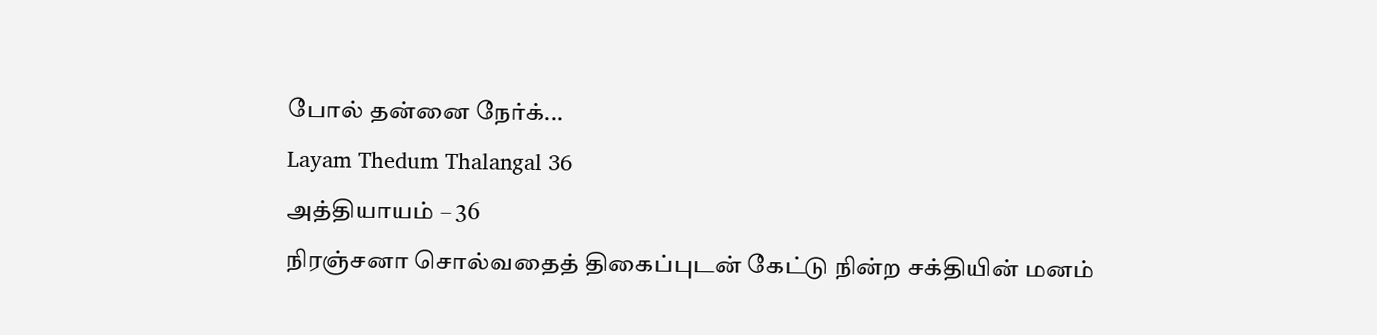போல் தன்னை நேர்க்...
Layam Thedum Thalangal 36
அத்தியாயம் – 36
நிரஞ்சனா சொல்வதைத் திகைப்புடன் கேட்டு நின்ற சக்தியின் மனம்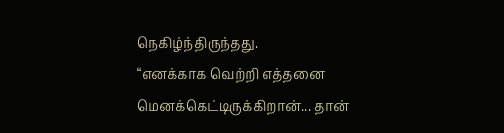நெகிழ்ந்திருந்தது.
“எனக்காக வெற்றி எத்தனை மெனக்கெட்டிருக்கிறான்... தான்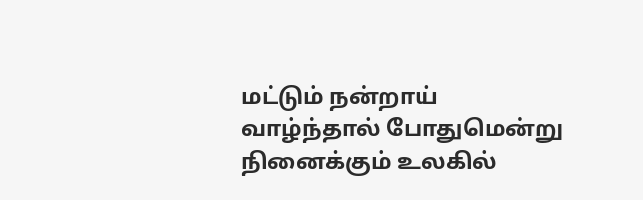மட்டும் நன்றாய் வாழ்ந்தால் போதுமென்று நினைக்கும் உலகில்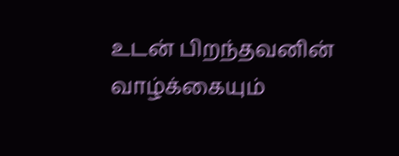உடன் பிறந்தவனின் வாழ்க்கையும்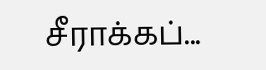சீராக்கப்...